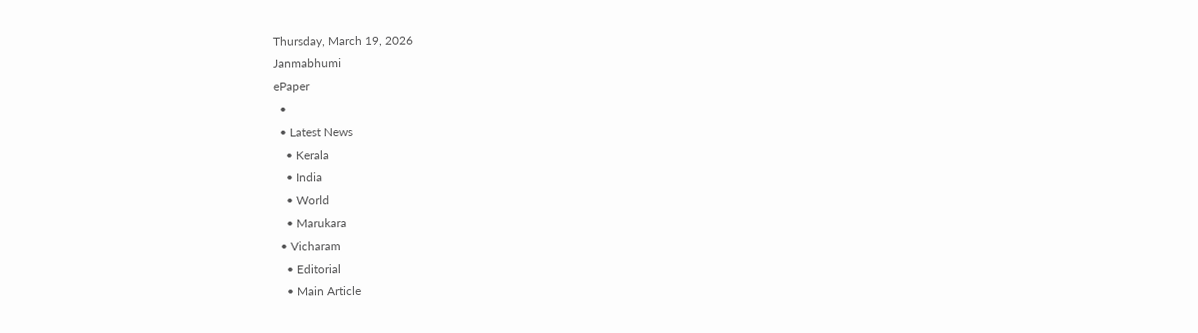Thursday, March 19, 2026
Janmabhumi
ePaper
  •
  • Latest News
    • Kerala
    • India
    • World
    • Marukara
  • Vicharam
    • Editorial
    • Main Article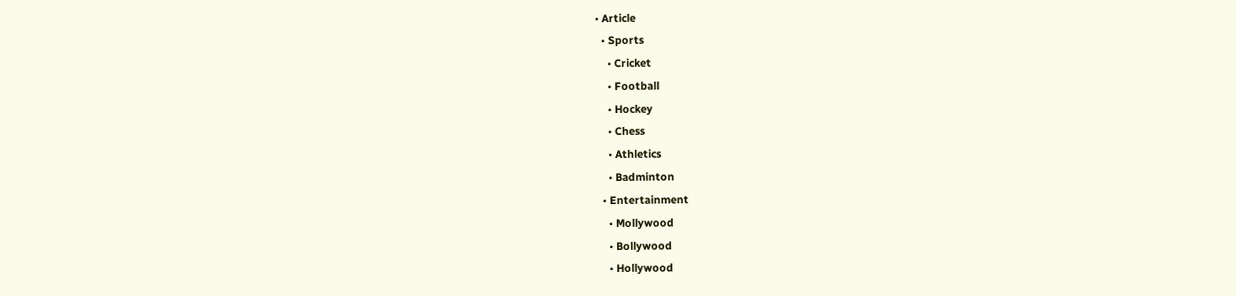• Article
  • Sports
    • Cricket
    • Football
    • Hockey
    • Chess
    • Athletics
    • Badminton
  • Entertainment
    • Mollywood
    • Bollywood
    • Hollywood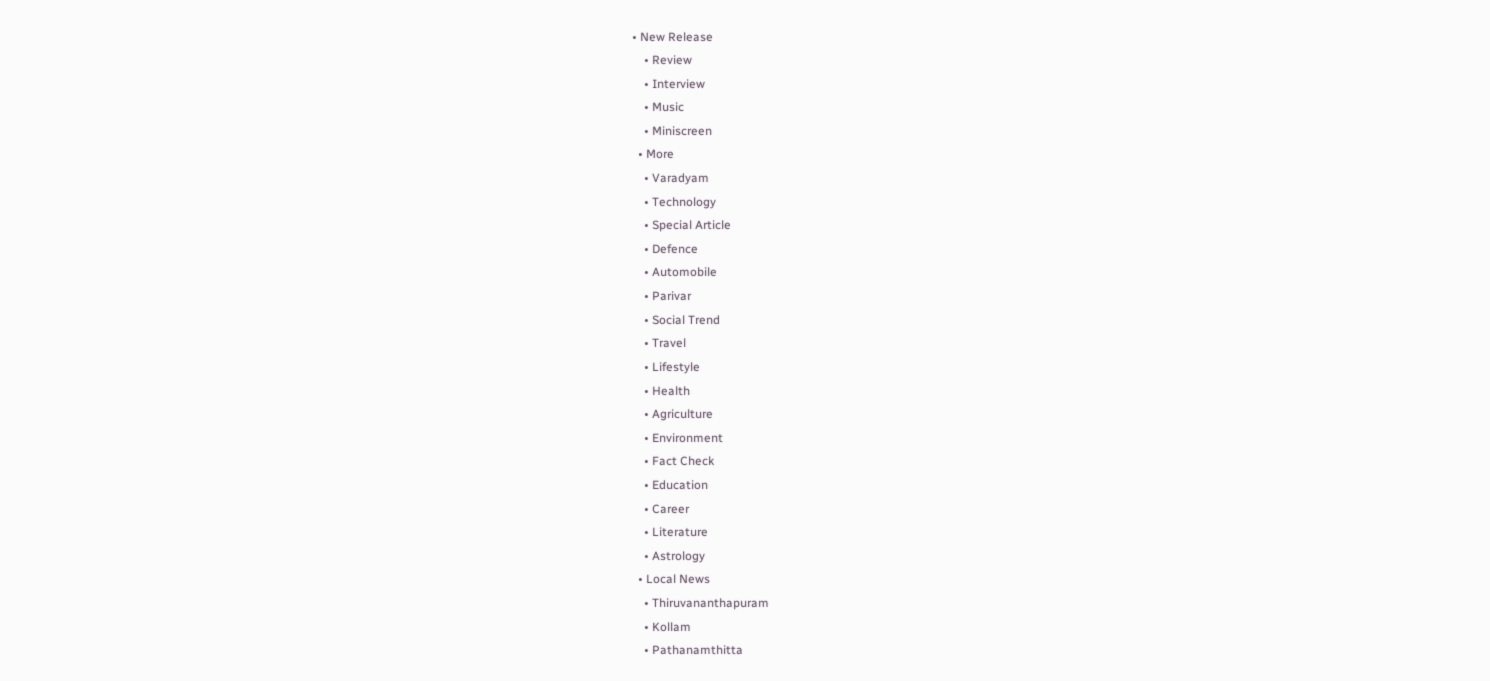• New Release
    • Review
    • Interview
    • Music
    • Miniscreen
  • More
    • Varadyam
    • Technology
    • Special Article
    • Defence
    • Automobile
    • Parivar
    • Social Trend
    • Travel
    • Lifestyle
    • Health
    • Agriculture
    • Environment
    • Fact Check
    • Education
    • Career
    • Literature
    • Astrology
  • Local News
    • Thiruvananthapuram
    • Kollam
    • Pathanamthitta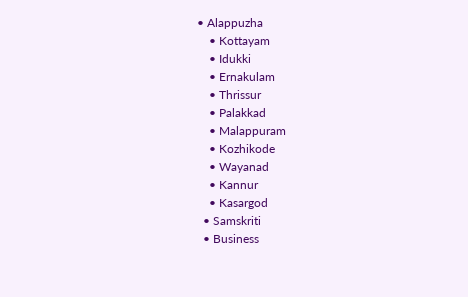• Alappuzha
    • Kottayam
    • Idukki
    • Ernakulam
    • Thrissur
    • Palakkad
    • Malappuram
    • Kozhikode
    • Wayanad
    • Kannur
    • Kasargod
  • Samskriti
  • Business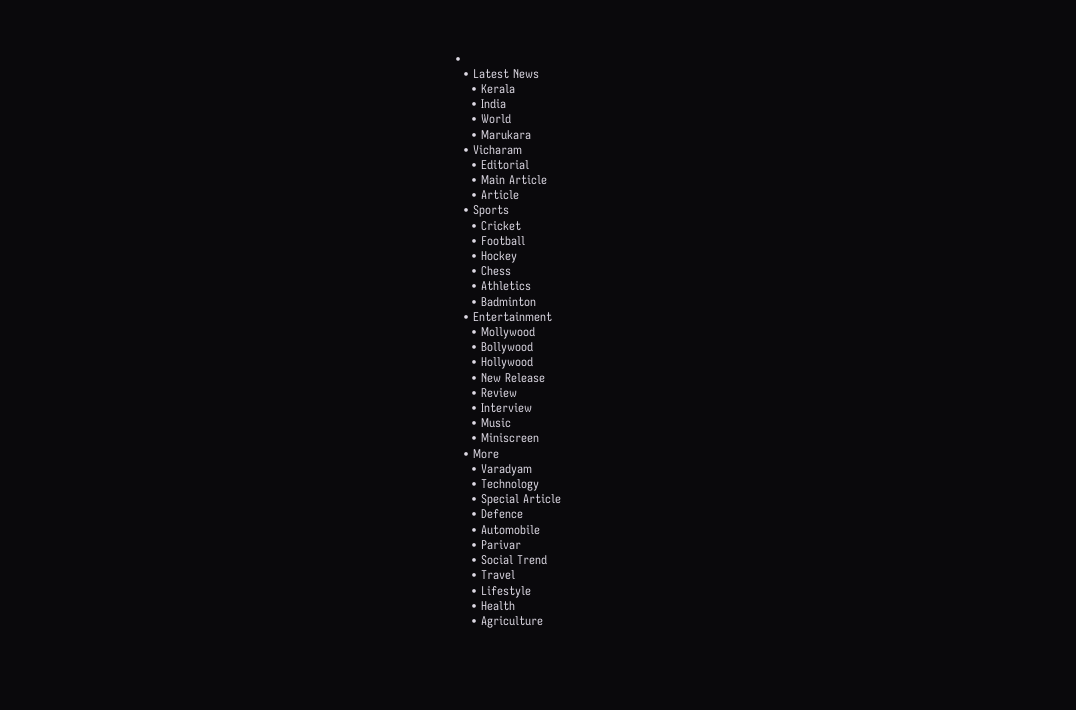•
  • Latest News
    • Kerala
    • India
    • World
    • Marukara
  • Vicharam
    • Editorial
    • Main Article
    • Article
  • Sports
    • Cricket
    • Football
    • Hockey
    • Chess
    • Athletics
    • Badminton
  • Entertainment
    • Mollywood
    • Bollywood
    • Hollywood
    • New Release
    • Review
    • Interview
    • Music
    • Miniscreen
  • More
    • Varadyam
    • Technology
    • Special Article
    • Defence
    • Automobile
    • Parivar
    • Social Trend
    • Travel
    • Lifestyle
    • Health
    • Agriculture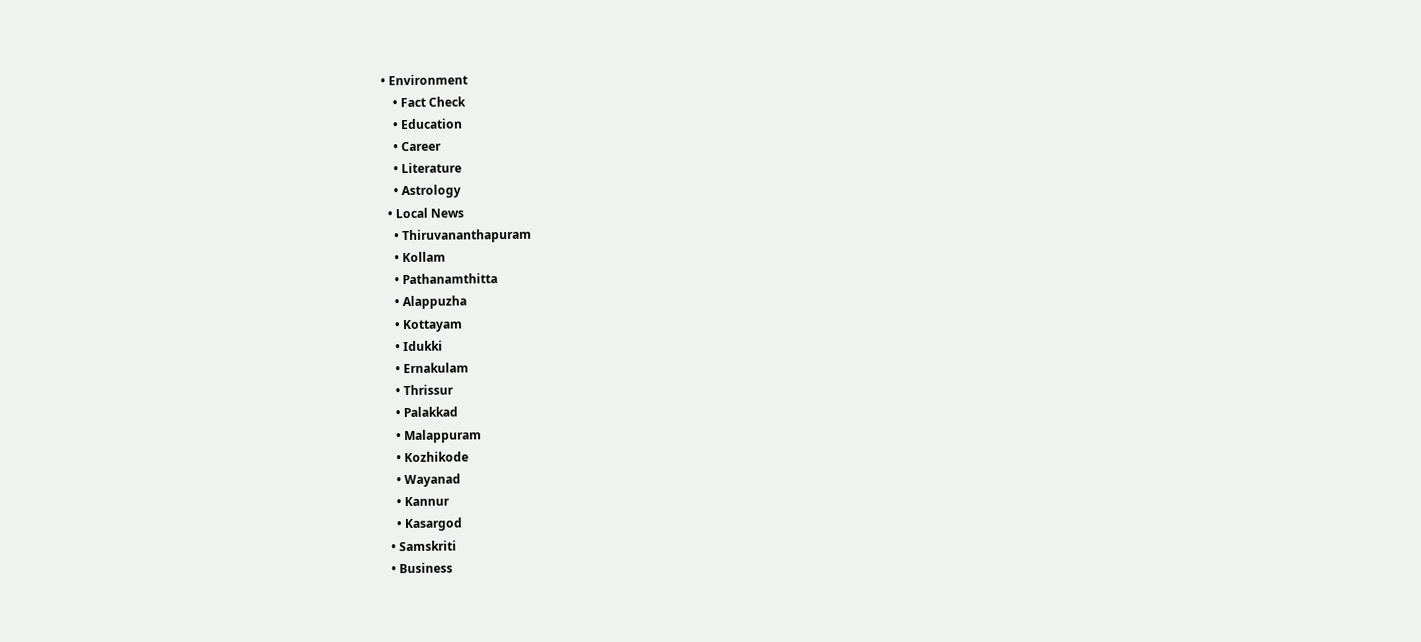• Environment
    • Fact Check
    • Education
    • Career
    • Literature
    • Astrology
  • Local News
    • Thiruvananthapuram
    • Kollam
    • Pathanamthitta
    • Alappuzha
    • Kottayam
    • Idukki
    • Ernakulam
    • Thrissur
    • Palakkad
    • Malappuram
    • Kozhikode
    • Wayanad
    • Kannur
    • Kasargod
  • Samskriti
  • Business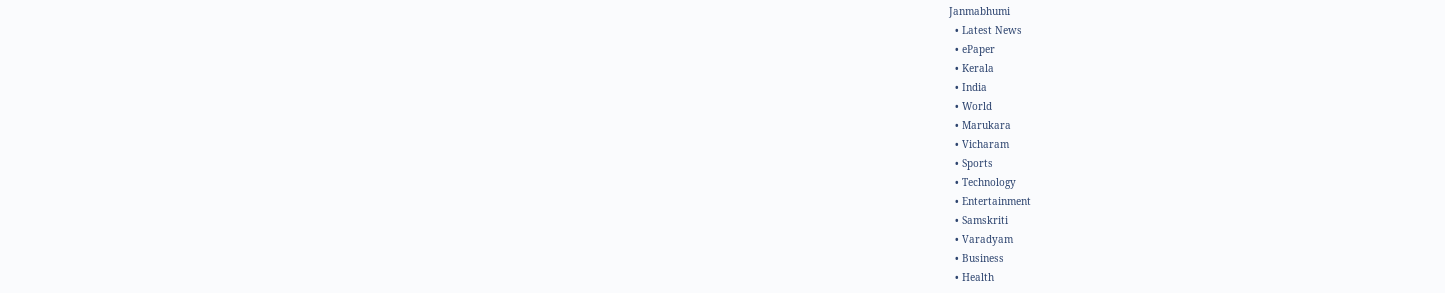Janmabhumi
  • Latest News
  • ePaper
  • Kerala
  • India
  • World
  • Marukara
  • Vicharam
  • Sports
  • Technology
  • Entertainment
  • Samskriti
  • Varadyam
  • Business
  • Health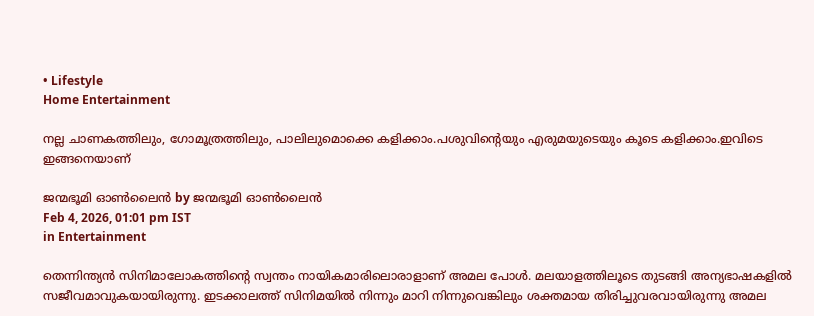• Lifestyle
Home Entertainment

നല്ല ചാണകത്തിലും, ഗോമൂത്രത്തിലും, പാലിലുമൊക്കെ കളിക്കാം.പശുവിന്റെയും എരുമയുടെയും കൂടെ കളിക്കാം.ഇവിടെ ഇങ്ങനെയാണ്

ജന്മഭൂമി ഓണ്‍ലൈന്‍ by ജന്മഭൂമി ഓണ്‍ലൈന്‍
Feb 4, 2026, 01:01 pm IST
in Entertainment

തെന്നിന്ത്യന്‍ സിനിമാലോകത്തിന്റെ സ്വന്തം നായികമാരിലൊരാളാണ് അമല പോള്‍. മലയാളത്തിലൂടെ തുടങ്ങി അന്യഭാഷകളില്‍ സജീവമാവുകയായിരുന്നു. ഇടക്കാലത്ത് സിനിമയില്‍ നിന്നും മാറി നിന്നുവെങ്കിലും ശക്തമായ തിരിച്ചുവരവായിരുന്നു അമല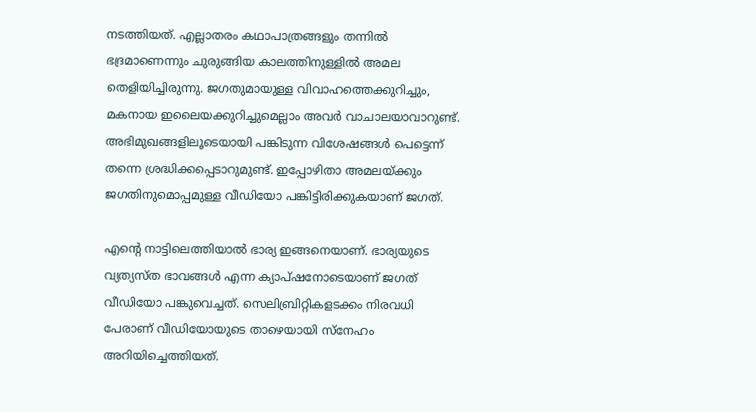നടത്തിയത്. എല്ലാതരം കഥാപാത്രങ്ങളും തന്നില്‍ ഭദ്രമാണെന്നും ചുരുങ്ങിയ കാലത്തിനുള്ളില്‍ അമല തെളിയിച്ചിരുന്നു. ജഗതുമായുള്ള വിവാഹത്തെക്കുറിച്ചും, മകനായ ഇലൈയക്കുറിച്ചുമെല്ലാം അവര്‍ വാചാലയാവാറുണ്ട്. അഭിമുഖങ്ങളിലൂടെയായി പങ്കിടുന്ന വിശേഷങ്ങള്‍ പെട്ടെന്ന് തന്നെ ശ്രദ്ധിക്കപ്പെടാറുമുണ്ട്. ഇപ്പോഴിതാ അമലയ്‌ക്കും ജഗതിനുമൊപ്പമുള്ള വീഡിയോ പങ്കിട്ടിരിക്കുകയാണ് ജഗത്.

എന്റെ നാട്ടിലെത്തിയാല്‍ ഭാര്യ ഇങ്ങനെയാണ്. ഭാര്യയുടെ വ്യത്യസ്ത ഭാവങ്ങള്‍ എന്ന ക്യാപ്ഷനോടെയാണ് ജഗത് വീഡിയോ പങ്കുവെച്ചത്. സെലിബ്രിറ്റികളടക്കം നിരവധി പേരാണ് വീഡിയോയുടെ താഴെയായി സ്‌നേഹം അറിയിച്ചെത്തിയത്.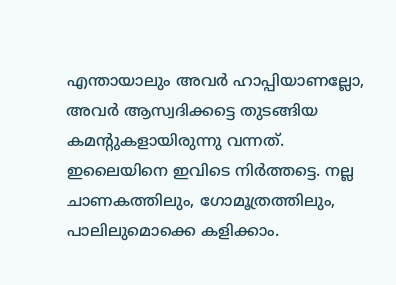എന്തായാലും അവര്‍ ഹാപ്പിയാണല്ലോ, അവര്‍ ആസ്വദിക്കട്ടെ തുടങ്ങിയ കമന്റുകളായിരുന്നു വന്നത്. ഇലൈയിനെ ഇവിടെ നിര്‍ത്തട്ടെ. നല്ല ചാണകത്തിലും, ഗോമൂത്രത്തിലും, പാലിലുമൊക്കെ കളിക്കാം.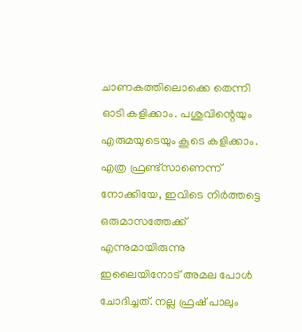ചാണകത്തിലൊക്കെ തെന്നി ഓടി കളിക്കാം. പശുവിന്റെയും എരുമയുടെയും കൂടെ കളിക്കാം. എത്ര ഫ്രണ്ട്‌സാണെന്ന് നോക്കിയേ, ഇവിടെ നിര്‍ത്തട്ടെ ഒരുമാസത്തേക്ക് എന്നുമായിരുന്നു ഇലൈയിനോട് അമല പോള്‍ ചോദിച്ചത്. നല്ല ഫ്രഷ് പാലും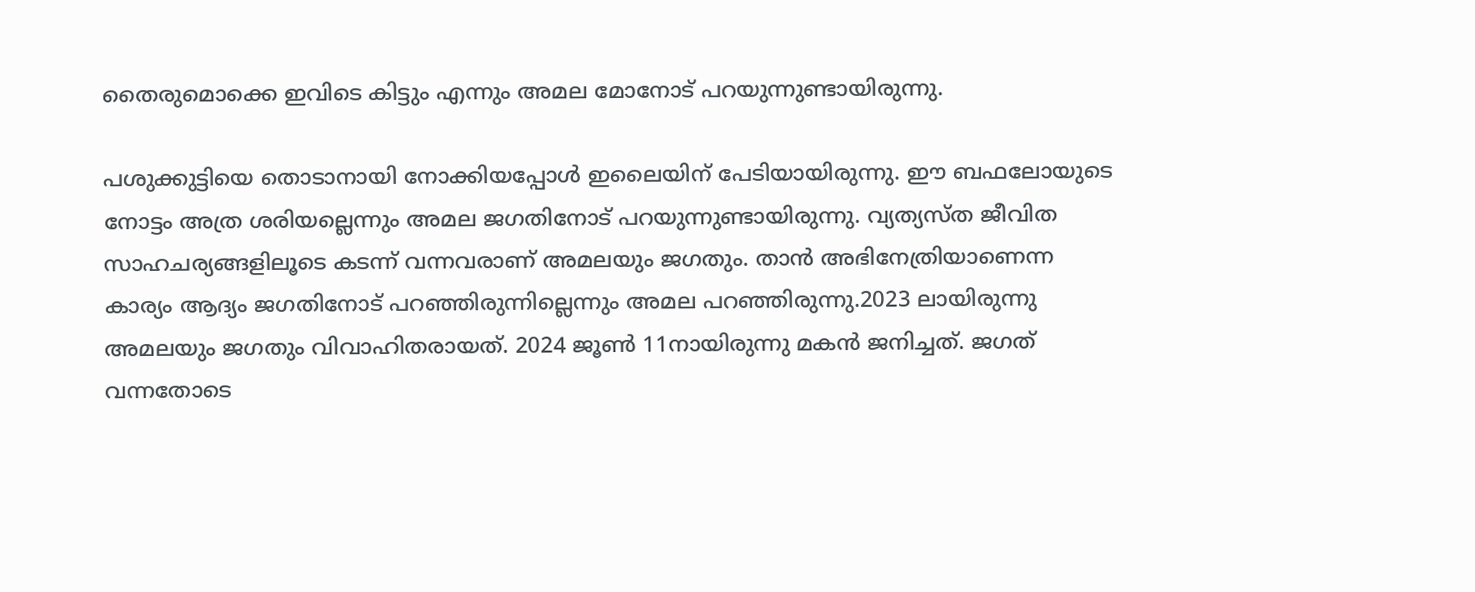തൈരുമൊക്കെ ഇവിടെ കിട്ടും എന്നും അമല മോനോട് പറയുന്നുണ്ടായിരുന്നു.

പശുക്കുട്ടിയെ തൊടാനായി നോക്കിയപ്പോള്‍ ഇലൈയിന് പേടിയായിരുന്നു. ഈ ബഫലോയുടെ നോട്ടം അത്ര ശരിയല്ലെന്നും അമല ജഗതിനോട് പറയുന്നുണ്ടായിരുന്നു. വ്യത്യസ്ത ജീവിത സാഹചര്യങ്ങളിലൂടെ കടന്ന് വന്നവരാണ് അമലയും ജഗതും. താന്‍ അഭിനേത്രിയാണെന്ന കാര്യം ആദ്യം ജഗതിനോട് പറഞ്ഞിരുന്നില്ലെന്നും അമല പറഞ്ഞിരുന്നു.2023 ലായിരുന്നു അമലയും ജഗതും വിവാഹിതരായത്. 2024 ജൂണ്‍ 11നായിരുന്നു മകന്‍ ജനിച്ചത്. ജഗത് വന്നതോടെ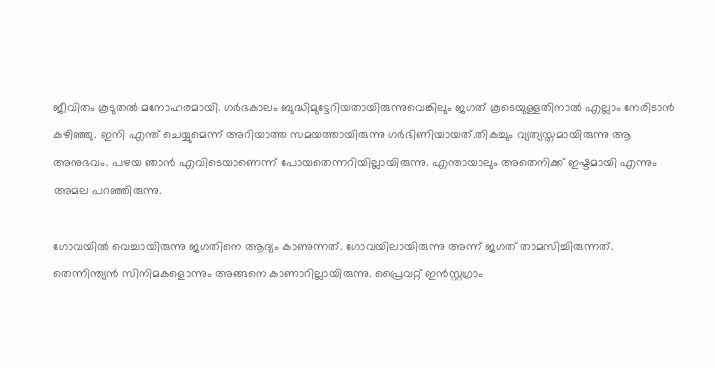ജീവിതം കൂടുതല്‍ മനോഹരമായി. ഗര്‍ഭകാലം ബുദ്ധിമുട്ടേറിയതായിരുന്നുവെങ്കിലും ജഗത് കൂടെയുള്ളതിനാല്‍ എല്ലാം നേരിടാന്‍ കഴിഞ്ഞു. ഇനി എന്ത് ചെയ്യുമെന്ന് അറിയാത്ത സമയത്തായിരുന്നു ഗര്‍ഭിണിയായത്.തികച്ചും വ്യത്യസ്തമായിരുന്നു ആ അനുഭവം. പഴയ ഞാന്‍ എവിടെയാണെന്ന് പോയതെന്നറിയില്ലായിരുന്നു. എന്തായാലും അതെനിക്ക് ഇഷ്ടമായി എന്നും അമല പറഞ്ഞിരുന്നു.

ഗോവയില്‍ വെച്ചായിരുന്നു ജഗതിനെ ആദ്യം കാണുന്നത്. ഗോവയിലായിരുന്നു അന്ന് ജഗത് താമസിച്ചിരുന്നത്. തെന്നിന്ത്യന്‍ സിനിമകളൊന്നും അങ്ങനെ കാണാറില്ലായിരുന്നു. പ്രൈവറ്റ് ഇന്‍സ്റ്റഗ്രാം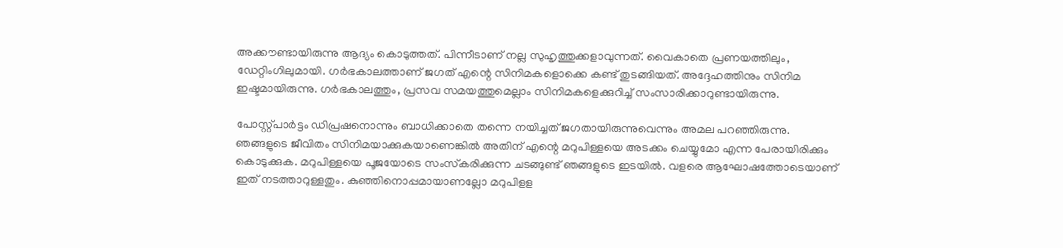അക്കൗണ്ടായിരുന്നു ആദ്യം കൊടുത്തത്. പിന്നീടാണ് നല്ല സുഹൃത്തുക്കളാവുന്നത്. വൈകാതെ പ്രണയത്തിലും, ഡേറ്റിംഗിലുമായി. ഗര്‍ഭകാലത്താണ് ജഗത് എന്റെ സിനിമകളൊക്കെ കണ്ട് തുടങ്ങിയത്. അദ്ദേഹത്തിനും സിനിമ ഇഷ്ടമായിരുന്നു. ഗര്‍ഭകാലത്തും, പ്രസവ സമയത്തുമെല്ലാം സിനിമകളെക്കുറിച്ച് സംസാരിക്കാറുണ്ടായിരുന്നു.

പോസ്റ്റ്പാര്‍ട്ടം ഡിപ്രഷനൊന്നും ബാധിക്കാതെ തന്നെ നയിച്ചത് ജഗതായിരുന്നുവെന്നും അമല പറഞ്ഞിരുന്നു. ഞങ്ങളുടെ ജീവിതം സിനിമയാക്കുകയാണെങ്കില്‍ അതിന് എന്റെ മറുപിള്ളയെ അടക്കം ചെയ്യുമോ എന്ന പേരായിരിക്കും കൊടുക്കുക. മറുപിള്ളയെ പൂജയോടെ സംസ്‌കരിക്കുന്ന ചടങ്ങുണ്ട് ഞങ്ങളുടെ ഇടയില്‍. വളരെ ആഘോഷത്തോടെയാണ് ഇത് നടത്താറുള്ളതും. കുഞ്ഞിനൊപ്പമായാണല്ലോ മറുപിളള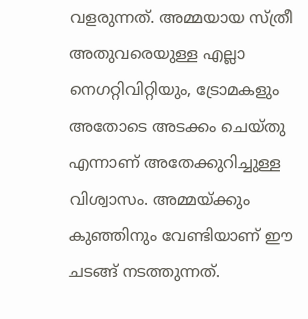വളരുന്നത്. അമ്മയായ സ്ത്രീ അതുവരെയുള്ള എല്ലാ നെഗറ്റിവിറ്റിയും, ട്രോമകളും അതോടെ അടക്കം ചെയ്തു എന്നാണ് അതേക്കുറിച്ചുള്ള വിശ്വാസം. അമ്മയ്‌ക്കും കുഞ്ഞിനും വേണ്ടിയാണ് ഈ ചടങ്ങ് നടത്തുന്നത്.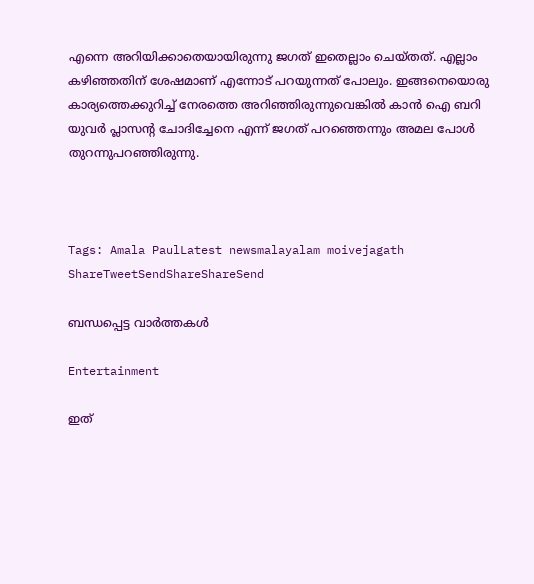എന്നെ അറിയിക്കാതെയായിരുന്നു ജഗത് ഇതെല്ലാം ചെയ്തത്. എല്ലാം കഴിഞ്ഞതിന് ശേഷമാണ് എന്നോട് പറയുന്നത് പോലും. ഇങ്ങനെയൊരു കാര്യത്തെക്കുറിച്ച് നേരത്തെ അറിഞ്ഞിരുന്നുവെങ്കില്‍ കാന്‍ ഐ ബറി യുവര്‍ പ്ലാസന്റ ചോദിച്ചേനെ എന്ന് ജഗത് പറഞ്ഞെന്നും അമല പോള്‍ തുറന്നുപറഞ്ഞിരുന്നു.



Tags: Amala PaulLatest newsmalayalam moivejagath
ShareTweetSendShareShareSend

ബന്ധപ്പെട്ട വാര്‍ത്തകള്‍

Entertainment

ഇത്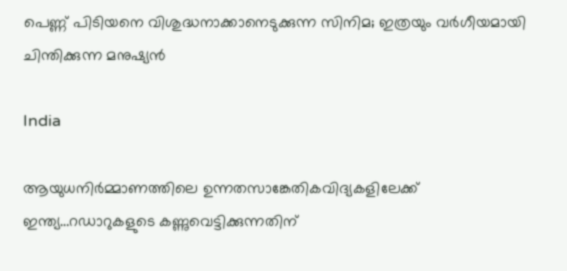പെണ്ണ് പിടിയനെ വിശുദ്ധനാക്കാനെടുക്കുന്ന സിനിമ; ഇത്രയും വർഗീയമായി ചിന്തിക്കുന്ന മനുഷ്യൻ

India

ആയുധനിര്‍മ്മാണത്തിലെ ഉന്നതസാങ്കേതികവിദ്യകളിലേക്ക് ഇന്ത്യ…റഡാറുകളുടെ കണ്ണുവെട്ടിക്കുന്നതിന്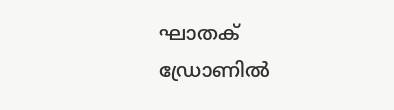ഘാതക് ഡ്രോണില്‍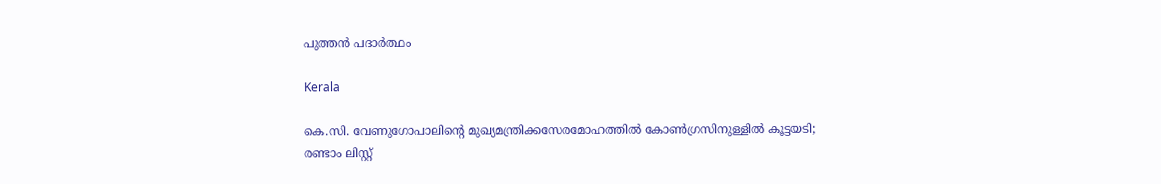പുത്തന്‍ പദാര്‍ത്ഥം

Kerala

കെ.സി. വേണുഗോപാലിന്റെ മുഖ്യമന്ത്രിക്കസേരമോഹത്തില്‍ കോണ്‍ഗ്രസിനുള്ളില്‍ കൂട്ടയടി; രണ്ടാം ലിസ്റ്റ്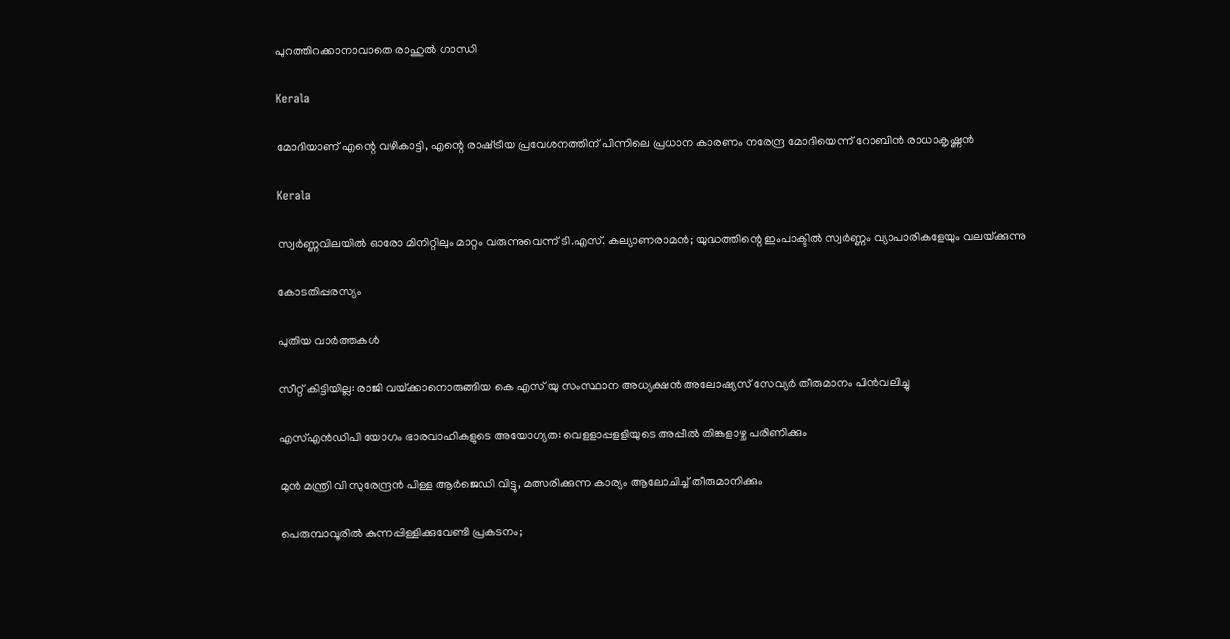പുറത്തിറക്കാനാവാതെ രാഹുല്‍ ഗാന്ധി

Kerala

മോദിയാണ് എന്റെ വഴികാട്ടി, എന്റെ രാഷ്‌ട്രീയ പ്രവേശനത്തിന് പിന്നിലെ പ്രധാന കാരണം നരേന്ദ്ര മോദിയെന്ന് റോബിൻ രാധാകൃഷ്ണന്‍

Kerala

സ്വര്‍ണ്ണവിലയില്‍ ഓരോ മിനിറ്റിലും മാറ്റം വരുന്നുവെന്ന് ടി.എസ്. കല്യാണരാമന്‍; യുദ്ധത്തിന്റെ ഇംപാക്ടില്‍ സ്വര്‍ണ്ണം വ്യാപാരികളേയും വലയ്‌ക്കുന്നു

കോടതിപ്പരസ്യം

പുതിയ വാര്‍ത്തകള്‍

സീറ്റ് കിട്ടിയില്ല: രാജി വയ്‌ക്കാനൊരുങ്ങിയ കെ എസ് യു സംസ്ഥാന അധ്യക്ഷന്‍ അലോഷ്യസ് സേവ്യര്‍ തീരുമാനം പിന്‍വലിച്ചു

എസ്എന്‍ഡിപി യോഗം ഭാരവാഹികളുടെ അയോഗ്യത: വെളളാപ്പളളിയുടെ അപ്പീല്‍ തിങ്കളാഴ്ച പരിണിക്കും

മുന്‍ മന്ത്രി വി സുരേന്ദ്രന്‍ പിള്ള ആര്‍ജെഡി വിട്ടു, മത്സരിക്കുന്ന കാര്യം ആലോചിച്ച് തീരുമാനിക്കും

പെരുമ്പാവൂരിൽ കുന്നപ്പിള്ളിക്കുവേണ്ടി പ്രകടനം;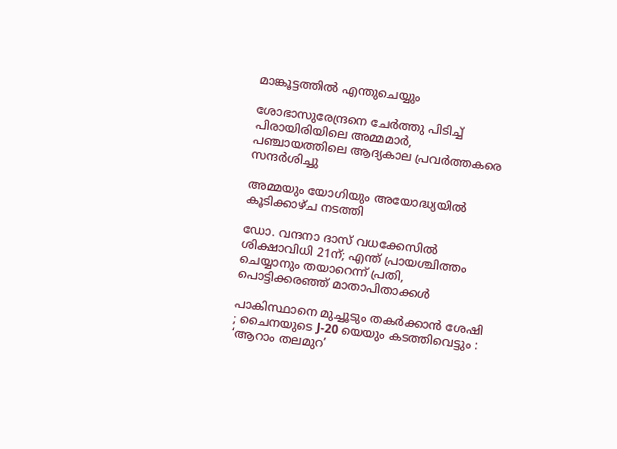മാങ്കൂട്ടത്തിൽ എന്തുചെയ്യും

ശോഭാസുരേന്ദ്രനെ ചേര്‍ത്തു പിടിച്ച് പിരായിരിയിലെ അമ്മമാര്‍, പഞ്ചായത്തിലെ ആദ്യകാല പ്രവര്‍ത്തകരെ സന്ദര്‍ശിച്ചു

അമ്മയും യോഗിയും അയോദ്ധ്യയിൽ കൂടിക്കാഴ്ച നടത്തി

ഡോ. വന്ദനാ ദാസ് വധക്കേസിൽ ശിക്ഷാവിധി 21ന്; എന്ത് പ്രായശ്ചിത്തം ചെയ്യാനും തയാറെന്ന് പ്രതി, പൊട്ടിക്കരഞ്ഞ് മാതാപിതാക്കൾ

പാകിസ്ഥാനെ മുച്ചൂടും തകർക്കാൻ ശേഷി ; ചൈനയുടെ J-20 യെയും കടത്തിവെട്ടും : ‘ആറാം തലമുറ’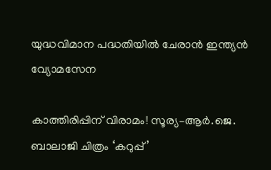യുദ്ധവിമാന പദ്ധതിയിൽ ചേരാൻ ഇന്ത്യൻ വ്യോമസേന

കാത്തിരിപ്പിന് വിരാമം! സൂര്യ–ആർ.ജെ. ബാലാജി ചിത്രം ‘കറുപ്പ്’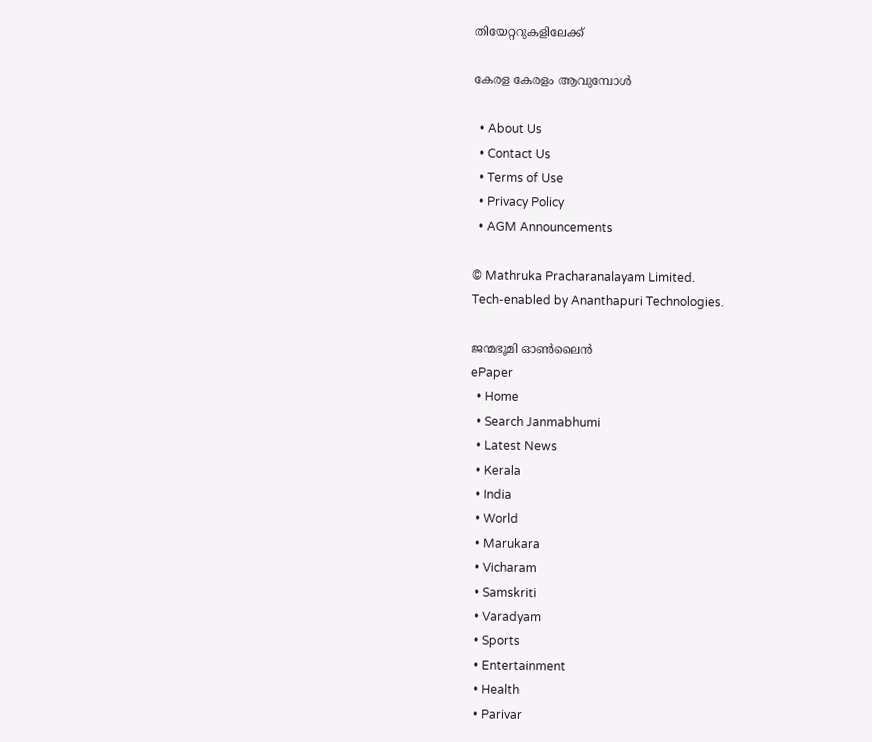തിയേറ്ററുകളിലേക്ക്

കേരള കേരളം ആവുമ്പോൾ

  • About Us
  • Contact Us
  • Terms of Use
  • Privacy Policy
  • AGM Announcements

© Mathruka Pracharanalayam Limited.
Tech-enabled by Ananthapuri Technologies.

ജന്മഭൂമി ഓണ്‍ലൈന്‍
ePaper
  • Home
  • Search Janmabhumi
  • Latest News
  • Kerala
  • India
  • World
  • Marukara
  • Vicharam
  • Samskriti
  • Varadyam
  • Sports
  • Entertainment
  • Health
  • Parivar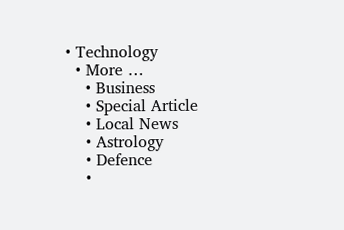• Technology
  • More …
    • Business
    • Special Article
    • Local News
    • Astrology
    • Defence
    •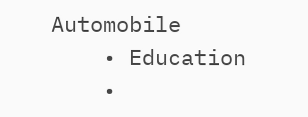Automobile
    • Education
    •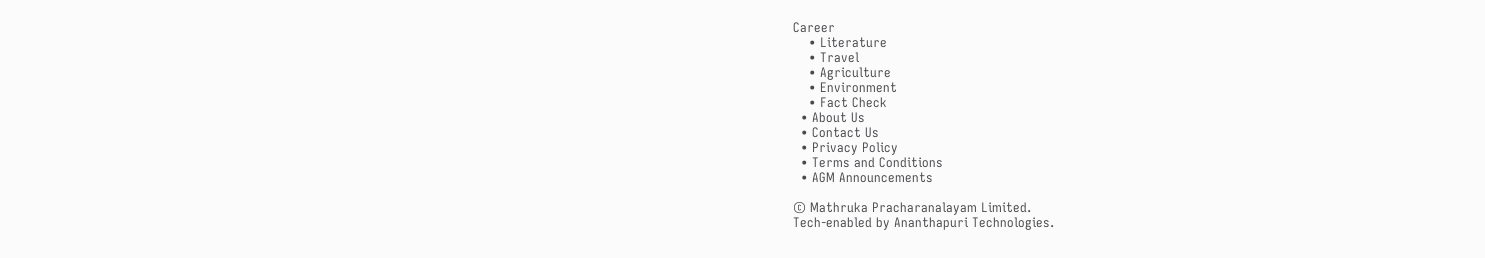Career
    • Literature
    • Travel
    • Agriculture
    • Environment
    • Fact Check
  • About Us
  • Contact Us
  • Privacy Policy
  • Terms and Conditions
  • AGM Announcements

© Mathruka Pracharanalayam Limited.
Tech-enabled by Ananthapuri Technologies.